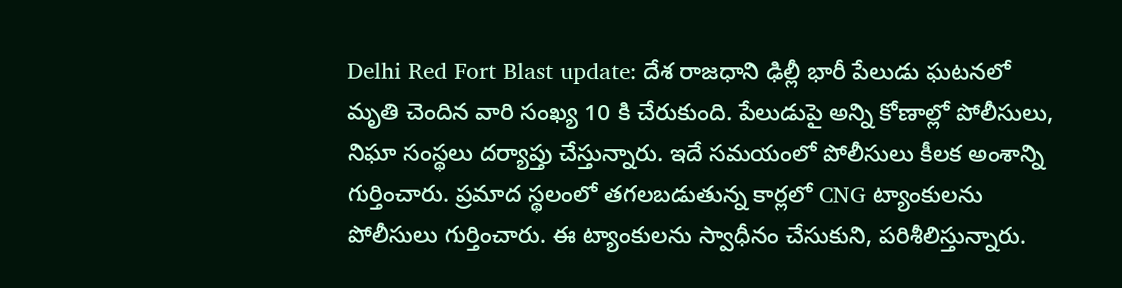Delhi Red Fort Blast update: దేశ రాజధాని ఢిల్లీ భారీ పేలుడు ఘటనలో మృతి చెందిన వారి సంఖ్య 10 కి చేరుకుంది. పేలుడుపై అన్ని కోణాల్లో పోలీసులు, నిఘా సంస్థలు దర్యాప్తు చేస్తున్నారు. ఇదే సమయంలో పోలీసులు కీలక అంశాన్ని గుర్తించారు. ప్రమాద స్థలంలో తగలబడుతున్న కార్లలో CNG ట్యాంకులను పోలీసులు గుర్తించారు. ఈ ట్యాంకులను స్వాధీనం చేసుకుని, పరిశీలిస్తున్నారు.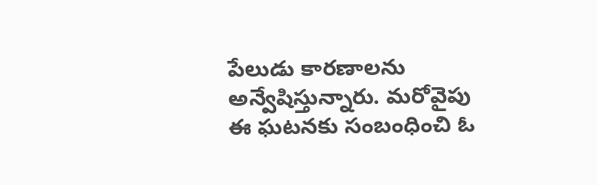పేలుడు కారణాలను అన్వేషిస్తున్నారు. మరోవైపు ఈ ఘటనకు సంబంధించి ఓ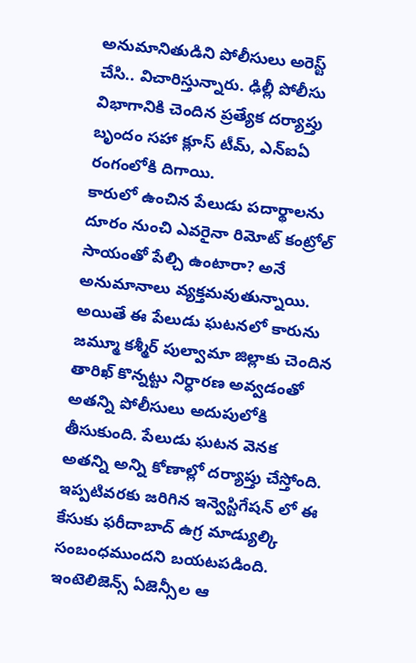అనుమానితుడిని పోలీసులు అరెస్ట్ చేసి.. విచారిస్తున్నారు. ఢిల్లీ పోలీసు విభాగానికి చెందిన ప్రత్యేక దర్యాప్తు బృందం సహా క్లూస్ టీమ్, ఎన్ఐఏ రంగంలోకి దిగాయి.
కారులో ఉంచిన పేలుడు పదార్థాలను దూరం నుంచి ఎవరైనా రిమోట్ కంట్రోల్ సాయంతో పేల్చి ఉంటారా? అనే అనుమానాలు వ్యక్తమవుతున్నాయి. అయితే ఈ పేలుడు ఘటనలో కారును జమ్మూ కశ్మీర్ పుల్వామా జిల్లాకు చెందిన తారిఖ్ కొన్నట్టు నిర్ధారణ అవ్వడంతో అతన్ని పోలీసులు అదుపులోకి తీసుకుంది. పేలుడు ఘటన వెనక అతన్ని అన్ని కోణాల్లో దర్యాప్తు చేస్తోంది. ఇప్పటివరకు జరిగిన ఇన్వెస్టిగేషన్ లో ఈ కేసుకు ఫరీదాబాద్ ఉగ్ర మాడ్యుల్కి సంబంధముందని బయటపడింది.
ఇంటెలిజెన్స్ ఏజెన్సీల ఆ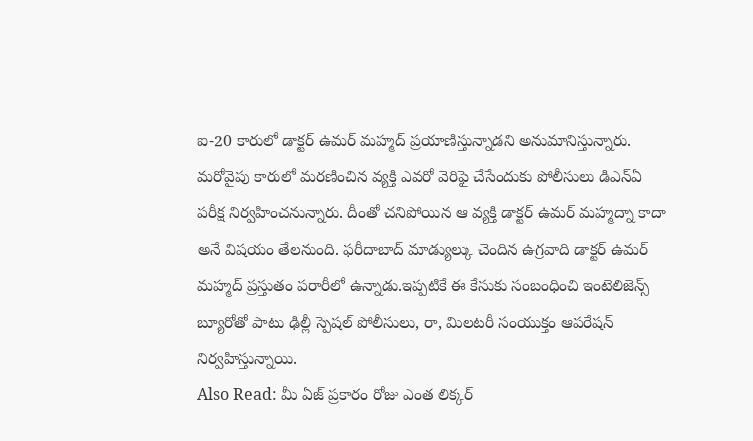ఐ-20 కారులో డాక్టర్ ఉమర్ మహ్మద్ ప్రయాణిస్తున్నాడని అనుమానిస్తున్నారు. మరోవైపు కారులో మరణించిన వ్యక్తి ఎవరో వెరిఫై చేసేందుకు పోలీసులు డిఎన్ఏ పరీక్ష నిర్వహించనున్నారు. దీంతో చనిపోయిన ఆ వ్యక్తి డాక్టర్ ఉమర్ మహ్మద్నా కాదా అనే విషయం తేలనుంది. ఫరీదాబాద్ మాడ్యుల్కు చెందిన ఉగ్రవాది డాక్టర్ ఉమర్ మహ్మద్ ప్రస్తుతం పరారీలో ఉన్నాడు.ఇప్పటికే ఈ కేసుకు సంబంధించి ఇంటెలిజెన్స్ బ్యూరోతో పాటు ఢిల్లీ స్పెషల్ పోలీసులు, రా, మిలటరీ సంయుక్తం ఆపరేషన్ నిర్వహిస్తున్నాయి.
Also Read: మీ ఏజ్ ప్రకారం రోజు ఎంత లిక్కర్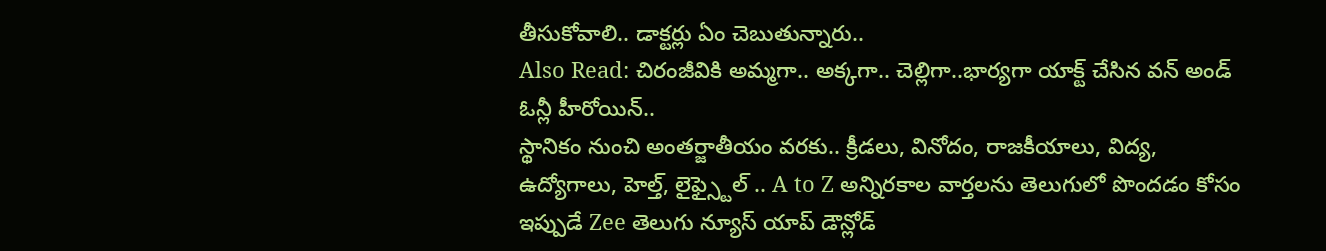తీసుకోవాలి.. డాక్టర్లు ఏం చెబుతున్నారు..
Also Read: చిరంజీవికి అమ్మగా.. అక్కగా.. చెల్లిగా..భార్యగా యాక్ట్ చేసిన వన్ అండ్ ఓన్లీ హీరోయిన్..
స్థానికం నుంచి అంతర్జాతీయం వరకు.. క్రీడలు, వినోదం, రాజకీయాలు, విద్య, ఉద్యోగాలు, హెల్త్, లైఫ్స్టైల్ .. A to Z అన్నిరకాల వార్తలను తెలుగులో పొందడం కోసం ఇప్పుడే Zee తెలుగు న్యూస్ యాప్ డౌన్లోడ్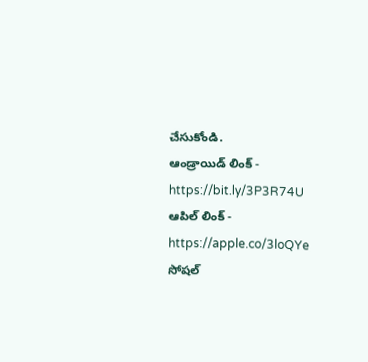చేసుకోండి.
ఆండ్రాయిడ్ లింక్ - https://bit.ly/3P3R74U
ఆపిల్ లింక్ - https://apple.co/3loQYe
సోషల్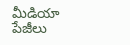మీడియా పేజీలు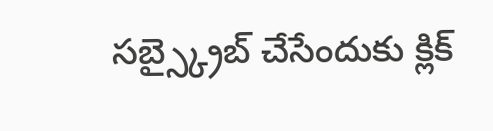సబ్స్క్రైబ్ చేసేందుకు క్లిక్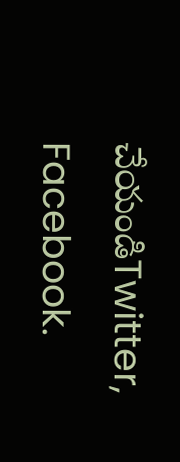చేయండిTwitter, Facebook.